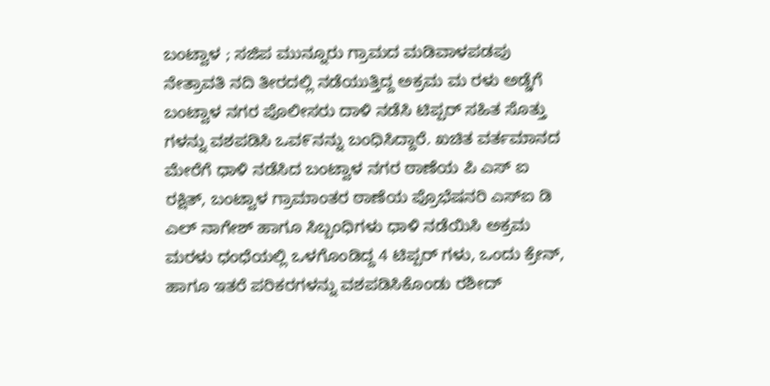ಬಂಟ್ವಾಳ ; ಸಜಿಪ ಮುನ್ನೂರು ಗ್ರಾಮದ ಮಡಿವಾಳಪಡಪು ನೇತ್ರಾವತಿ ನದಿ ತೀರದಲ್ಲಿ ನಡೆಯುತ್ತಿದ್ದ ಅಕ್ರಮ ಮ ರಳು ಅಡ್ಡೆಗೆ ಬಂಟ್ವಾಳ ನಗರ ಪೊಲೀಸರು ದಾಳಿ ನಡೆಸಿ ಟಿಪ್ಪರ್ ಸಹಿತ ಸೊತ್ತು ಗಳನ್ನು ವಶಪಡಿಸಿ ಒವ೯ನನ್ನು ಬಂಧಿಸಿದ್ದಾರೆ. ಖಚಿತ ವರ್ತಮಾನದ ಮೇರೆಗೆ ಧಾಳಿ ನಡೆಸಿದ ಬಂಟ್ವಾಳ ನಗರ ಠಾಣೆಯ ಪಿ ಎಸ್ ಐ ರಕ್ಷಿತ್, ಬಂಟ್ವಾಳ ಗ್ರಾಮಾಂತರ ಠಾಣೆಯ ಪ್ರೊಭೆಷನರಿ ಎಸ್ಐ ಡಿ ಎಲ್ ನಾಗೇಶ್ ಹಾಗೂ ಸಿಬ್ಬಂಧಿಗಳು ಧಾಳಿ ನಡೆಯಿಸಿ ಅಕ್ರಮ ಮರಳು ಧಂಧೆಯಲ್ಲಿ ಒಳಗೊಂಡಿದ್ದ 4 ಟಿಪ್ಪರ್ ಗಳು, ಒಂದು ಕ್ರೇನ್, ಹಾಗೂ ಇತರೆ ಪರಿಕರಗಳನ್ನು ವಶಪಡಿಸಿಕೊಂಡು ರಶೀದ್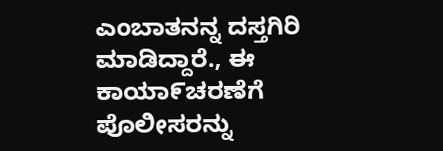ಎಂಬಾತನನ್ನ ದಸ್ತಗಿರಿ ಮಾಡಿದ್ದಾರೆ., ಈ ಕಾಯಾ೯ಚರಣೆಗೆ ಪೊಲೀಸರನ್ನು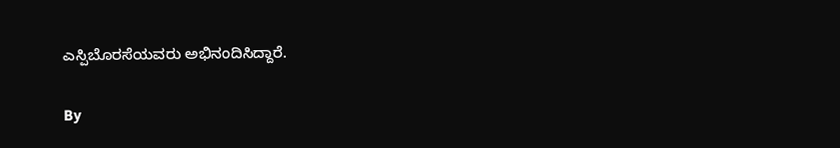ಎಸ್ಪಿಬೊರಸೆಯವರು ಅಭಿನಂದಿಸಿದ್ದಾರೆ.

By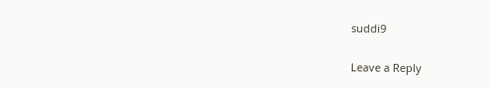suddi9

Leave a Reply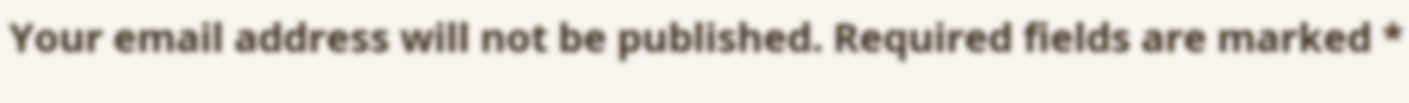Your email address will not be published. Required fields are marked *